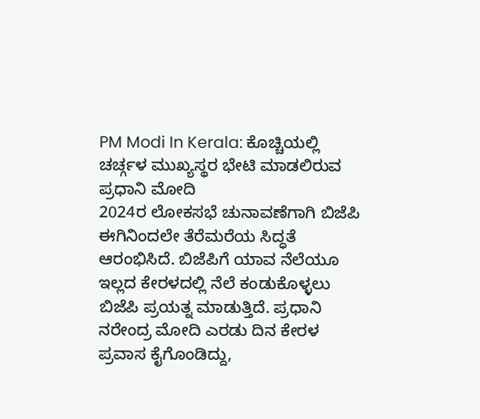PM Modi In Kerala: ಕೊಚ್ಚಿಯಲ್ಲಿ ಚರ್ಚ್ಗಳ ಮುಖ್ಯಸ್ಥರ ಭೇಟಿ ಮಾಡಲಿರುವ ಪ್ರಧಾನಿ ಮೋದಿ
2024ರ ಲೋಕಸಭೆ ಚುನಾವಣೆಗಾಗಿ ಬಿಜೆಪಿ ಈಗಿನಿಂದಲೇ ತೆರೆಮರೆಯ ಸಿದ್ಧತೆ ಆರಂಭಿಸಿದೆ. ಬಿಜೆಪಿಗೆ ಯಾವ ನೆಲೆಯೂ ಇಲ್ಲದ ಕೇರಳದಲ್ಲಿ ನೆಲೆ ಕಂಡುಕೊಳ್ಳಲು ಬಿಜೆಪಿ ಪ್ರಯತ್ನ ಮಾಡುತ್ತಿದೆ. ಪ್ರಧಾನಿ ನರೇಂದ್ರ ಮೋದಿ ಎರಡು ದಿನ ಕೇರಳ ಪ್ರವಾಸ ಕೈಗೊಂಡಿದ್ದು,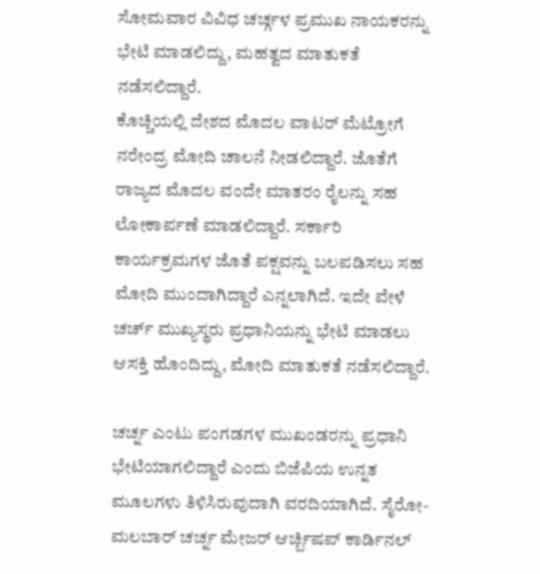ಸೋಮವಾರ ವಿವಿಧ ಚರ್ಚ್ಗಳ ಪ್ರಮುಖ ನಾಯಕರನ್ನು ಭೇಟಿ ಮಾಡಲಿದ್ದು, ಮಹತ್ವದ ಮಾತುಕತೆ ನಡೆಸಲಿದ್ದಾರೆ.
ಕೊಚ್ಚಿಯಲ್ಲಿ ದೇಶದ ಮೊದಲ ವಾಟರ್ ಮೆಟ್ರೋಗೆ ನರೇಂದ್ರ ಮೋದಿ ಚಾಲನೆ ನೀಡಲಿದ್ದಾರೆ. ಜೊತೆಗೆ ರಾಜ್ಯದ ಮೊದಲ ವಂದೇ ಮಾತರಂ ರೈಲನ್ನು ಸಹ ಲೋಕಾರ್ಪಣೆ ಮಾಡಲಿದ್ದಾರೆ. ಸರ್ಕಾರಿ ಕಾರ್ಯಕ್ರಮಗಳ ಜೊತೆ ಪಕ್ಷವನ್ನು ಬಲಪಡಿಸಲು ಸಹ ಮೋದಿ ಮುಂದಾಗಿದ್ದಾರೆ ಎನ್ನಲಾಗಿದೆ. ಇದೇ ವೇಳೆ ಚರ್ಚ್ ಮುಖ್ಯಸ್ಥರು ಪ್ರಧಾನಿಯನ್ನು ಭೇಟಿ ಮಾಡಲು ಆಸಕ್ತಿ ಹೊಂದಿದ್ದು, ಮೋದಿ ಮಾತುಕತೆ ನಡೆಸಲಿದ್ದಾರೆ.

ಚರ್ಚ್ನ ಎಂಟು ಪಂಗಡಗಳ ಮುಖಂಡರನ್ನು ಪ್ರಧಾನಿ ಭೇಟಿಯಾಗಲಿದ್ದಾರೆ ಎಂದು ಬಿಜೆಪಿಯ ಉನ್ನತ ಮೂಲಗಳು ತಿಳಿಸಿರುವುದಾಗಿ ವರದಿಯಾಗಿದೆ. ಸೈರೋ-ಮಲಬಾರ್ ಚರ್ಚ್ನ ಮೇಜರ್ ಆರ್ಚ್ಬಿಷಪ್ ಕಾರ್ಡಿನಲ್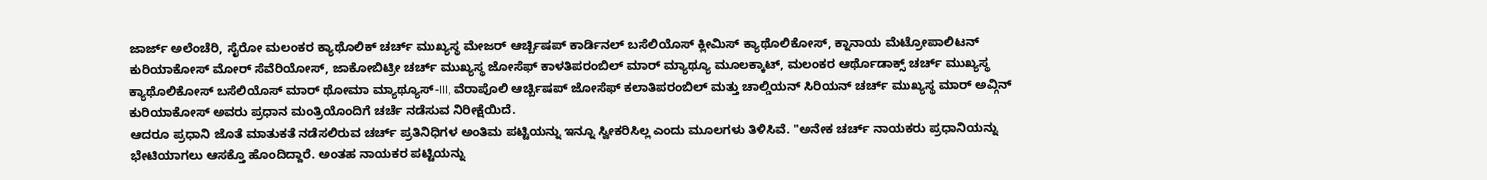ಜಾರ್ಜ್ ಅಲೆಂಚೆರಿ, ಸೈರೋ ಮಲಂಕರ ಕ್ಯಾಥೊಲಿಕ್ ಚರ್ಚ್ ಮುಖ್ಯಸ್ಥ ಮೇಜರ್ ಆರ್ಚ್ಬಿಷಪ್ ಕಾರ್ಡಿನಲ್ ಬಸೆಲಿಯೊಸ್ ಕ್ಲೀಮಿಸ್ ಕ್ಯಾಥೊಲಿಕೋಸ್, ಕ್ನಾನಾಯ ಮೆಟ್ರೋಪಾಲಿಟನ್ ಕುರಿಯಾಕೋಸ್ ಮೋರ್ ಸೆವೆರಿಯೋಸ್, ಜಾಕೋಬಿಟ್ರೀ ಚರ್ಚ್ ಮುಖ್ಯಸ್ಥ ಜೋಸೆಫ್ ಕಾಳತಿಪರಂಬಿಲ್ ಮಾರ್ ಮ್ಯಾಥ್ಯೂ ಮೂಲಕ್ಕಾಟ್, ಮಲಂಕರ ಆರ್ಥೊಡಾಕ್ಸ್ ಚರ್ಚ್ ಮುಖ್ಯಸ್ಥ ಕ್ಯಾಥೊಲಿಕೋಸ್ ಬಸೆಲಿಯೊಸ್ ಮಾರ್ ಥೋಮಾ ಮ್ಯಾಥ್ಯೂಸ್-III, ವೆರಾಪೊಲಿ ಆರ್ಚ್ಬಿಷಪ್ ಜೋಸೆಫ್ ಕಲಾತಿಪರಂಬಿಲ್ ಮತ್ತು ಚಾಲ್ಡಿಯನ್ ಸಿರಿಯನ್ ಚರ್ಚ್ ಮುಖ್ಯಸ್ಥ ಮಾರ್ ಅವ್ಗಿನ್ ಕುರಿಯಾಕೋಸ್ ಅವರು ಪ್ರಧಾನ ಮಂತ್ರಿಯೊಂದಿಗೆ ಚರ್ಚೆ ನಡೆಸುವ ನಿರೀಕ್ಷೆಯಿದೆ.
ಆದರೂ ಪ್ರಧಾನಿ ಜೊತೆ ಮಾತುಕತೆ ನಡೆಸಲಿರುವ ಚರ್ಚ್ ಪ್ರತಿನಿಧಿಗಳ ಅಂತಿಮ ಪಟ್ಟಿಯನ್ನು ಇನ್ನೂ ಸ್ವೀಕರಿಸಿಲ್ಲ ಎಂದು ಮೂಲಗಳು ತಿಳಿಸಿವೆ. "ಅನೇಕ ಚರ್ಚ್ ನಾಯಕರು ಪ್ರಧಾನಿಯನ್ನು ಭೇಟಿಯಾಗಲು ಆಸಕ್ತೊ ಹೊಂದಿದ್ದಾರೆ. ಅಂತಹ ನಾಯಕರ ಪಟ್ಟಿಯನ್ನು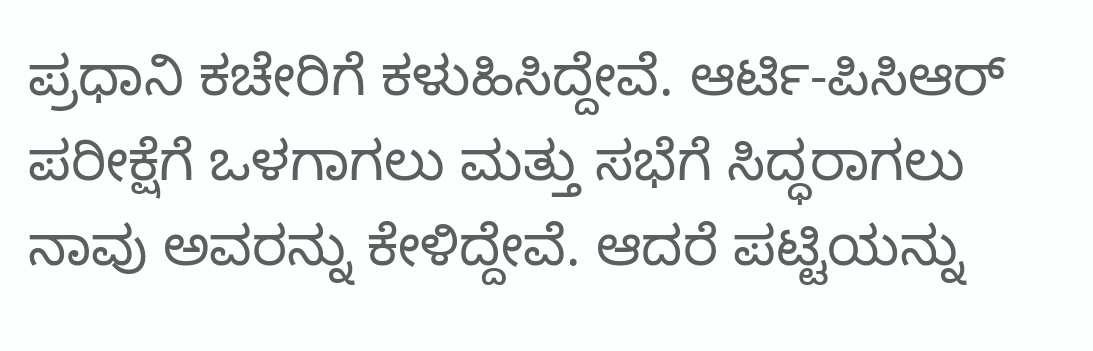ಪ್ರಧಾನಿ ಕಚೇರಿಗೆ ಕಳುಹಿಸಿದ್ದೇವೆ. ಆರ್ಟಿ-ಪಿಸಿಆರ್ ಪರೀಕ್ಷೆಗೆ ಒಳಗಾಗಲು ಮತ್ತು ಸಭೆಗೆ ಸಿದ್ಧರಾಗಲು ನಾವು ಅವರನ್ನು ಕೇಳಿದ್ದೇವೆ. ಆದರೆ ಪಟ್ಟಿಯನ್ನು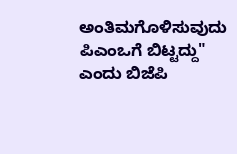ಅಂತಿಮಗೊಳಿಸುವುದು ಪಿಎಂಒಗೆ ಬಿಟ್ಟದ್ದು" ಎಂದು ಬಿಜೆಪಿ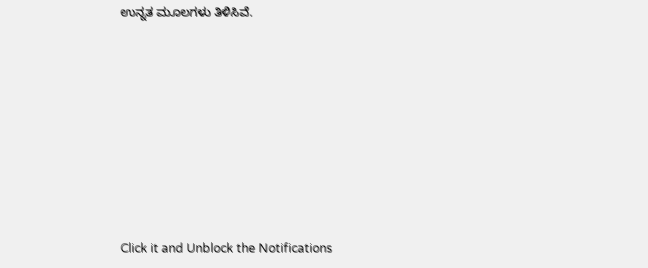ಉನ್ನತ ಮೂಲಗಳು ತಿಳಿಸಿವೆ.












Click it and Unblock the Notifications